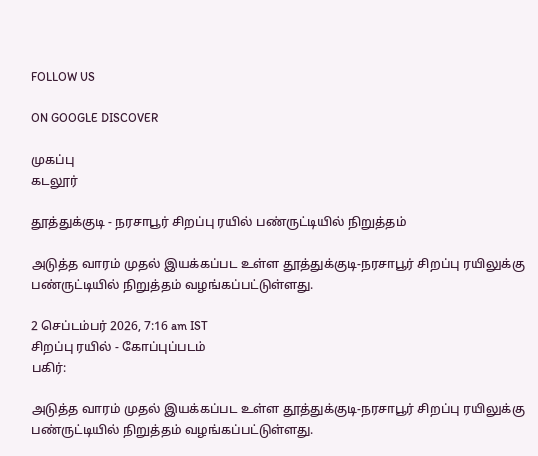FOLLOW US

ON GOOGLE DISCOVER

முகப்பு
கடலூர்

தூத்துக்குடி - நரசாபூர் சிறப்பு ரயில் பண்ருட்டியில் நிறுத்தம்

அடுத்த வாரம் முதல் இயக்கப்பட உள்ள தூத்துக்குடி-நரசாபூர் சிறப்பு ரயிலுக்கு பண்ருட்டியில் நிறுத்தம் வழங்கப்பட்டுள்ளது.

2 செப்டம்பர் 2026, 7:16 am IST
சிறப்பு ரயில் - கோப்புப்படம்
பகிர்:

அடுத்த வாரம் முதல் இயக்கப்பட உள்ள தூத்துக்குடி-நரசாபூர் சிறப்பு ரயிலுக்கு பண்ருட்டியில் நிறுத்தம் வழங்கப்பட்டுள்ளது.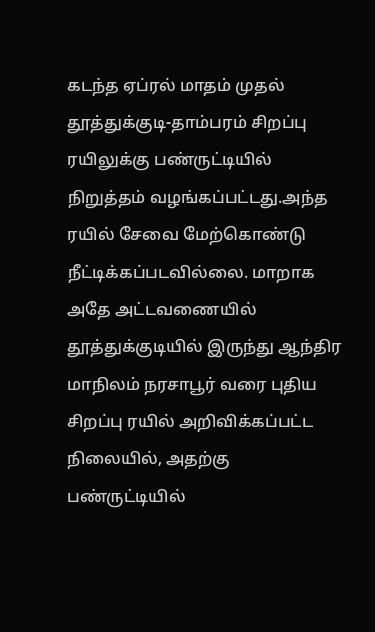கடந்த ஏப்ரல் மாதம் முதல் தூத்துக்குடி-தாம்பரம் சிறப்பு ரயிலுக்கு பண்ருட்டியில் நிறுத்தம் வழங்கப்பட்டது.அந்த ரயில் சேவை மேற்கொண்டு நீட்டிக்கப்படவில்லை. மாறாக அதே அட்டவணையில் தூத்துக்குடியில் இருந்து ஆந்திர மாநிலம் நரசாபூர் வரை புதிய சிறப்பு ரயில் அறிவிக்கப்பட்ட நிலையில், அதற்கு பண்ருட்டியில்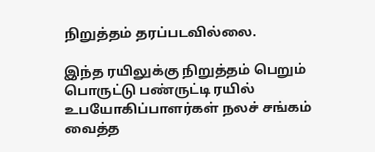நிறுத்தம் தரப்படவில்லை.

இந்த ரயிலுக்கு நிறுத்தம் பெறும் பொருட்டு பண்ருட்டி ரயில் உபயோகிப்பாளர்கள் நலச் சங்கம் வைத்த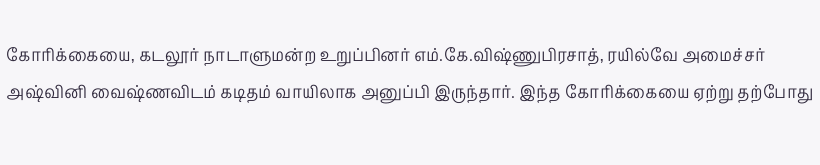கோரிக்கையை, கடலூர் நாடாளுமன்ற உறுப்பினர் எம்.கே.விஷ்ணுபிரசாத், ரயில்வே அமைச்சர் அஷ்வினி வைஷ்ணவிடம் கடிதம் வாயிலாக அனுப்பி இருந்தார். இந்த கோரிக்கையை ஏற்று தற்போது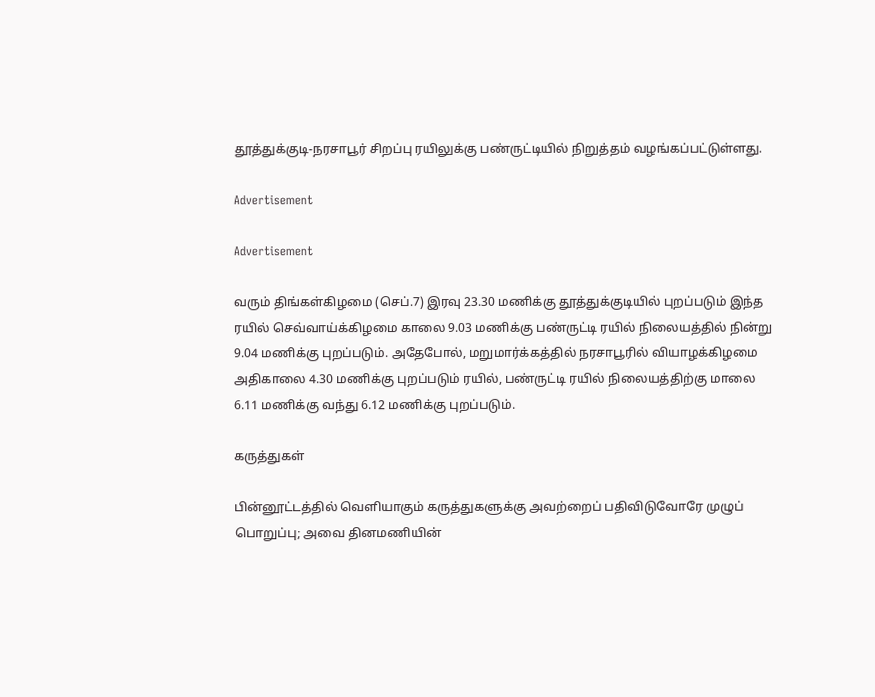தூத்துக்குடி-நரசாபூர் சிறப்பு ரயிலுக்கு பண்ருட்டியில் நிறுத்தம் வழங்கப்பட்டுள்ளது.

Advertisement

Advertisement

வரும் திங்கள்கிழமை (செப்.7) இரவு 23.30 மணிக்கு தூத்துக்குடியில் புறப்படும் இந்த ரயில் செவ்வாய்க்கிழமை காலை 9.03 மணிக்கு பண்ருட்டி ரயில் நிலையத்தில் நின்று 9.04 மணிக்கு புறப்படும். அதேபோல், மறுமார்க்கத்தில் நரசாபூரில் வியாழக்கிழமை அதிகாலை 4.30 மணிக்கு புறப்படும் ரயில், பண்ருட்டி ரயில் நிலையத்திற்கு மாலை 6.11 மணிக்கு வந்து 6.12 மணிக்கு புறப்படும்.

கருத்துகள்

பின்னூட்டத்தில் வெளியாகும் கருத்துகளுக்கு அவற்றைப் பதிவிடுவோரே முழுப் பொறுப்பு; அவை தினமணியின்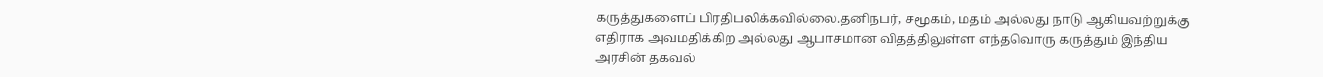கருத்துகளைப் பிரதிபலிக்கவில்லை.தனிநபர், சமூகம், மதம் அல்லது நாடு ஆகியவற்றுக்கு எதிராக அவமதிக்கிற அல்லது ஆபாசமான விதத்திலுள்ள எந்தவொரு கருத்தும் இந்திய அரசின் தகவல்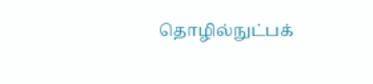தொழில்நுட்பக்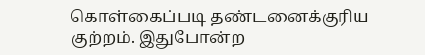கொள்கைப்படி தண்டனைக்குரிய குற்றம். இதுபோன்ற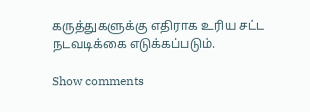கருத்துகளுக்கு எதிராக உரிய சட்ட நடவடிக்கை எடுக்கப்படும்.

Show comments